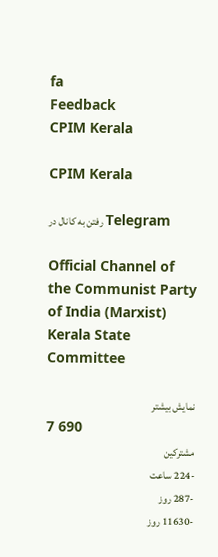fa
Feedback
CPIM Kerala

CPIM Kerala

رفتن به کانال در Telegram

Official Channel of the Communist Party of India (Marxist) Kerala State Committee

نمایش بیشتر
7 690
مشترکین
-224 ساعت
-287 روز
-11630 روز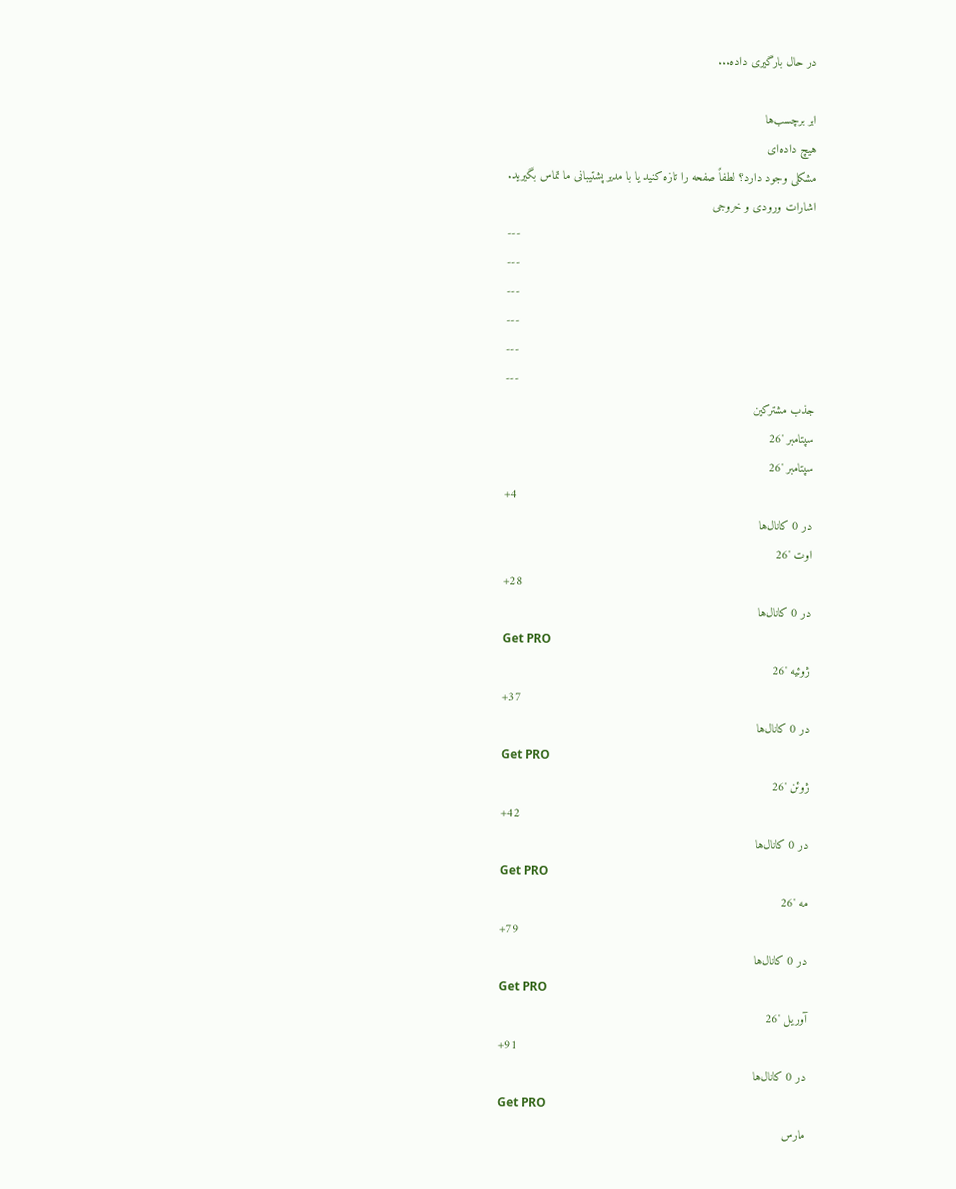در حال بارگیری داده...

ابر برچسب‌ها
هیچ داده‌ای
مشکلی وجود دارد؟ لطفاً صفحه را تازه کنید یا با مدیر پشتیبانی ما تماس بگیرید.
اشارات ورودی و خروجی
---
---
---
---
---
---
جذب مشترکین
سپتامبر '26
سپتامبر '26
+4
در 0 کانال‌ها
اوت '26
+28
در 0 کانال‌ها
Get PRO
ژوئیه '26
+37
در 0 کانال‌ها
Get PRO
ژوئن '26
+42
در 0 کانال‌ها
Get PRO
مه '26
+79
در 0 کانال‌ها
Get PRO
آوریل '26
+91
در 0 کانال‌ها
Get PRO
مارس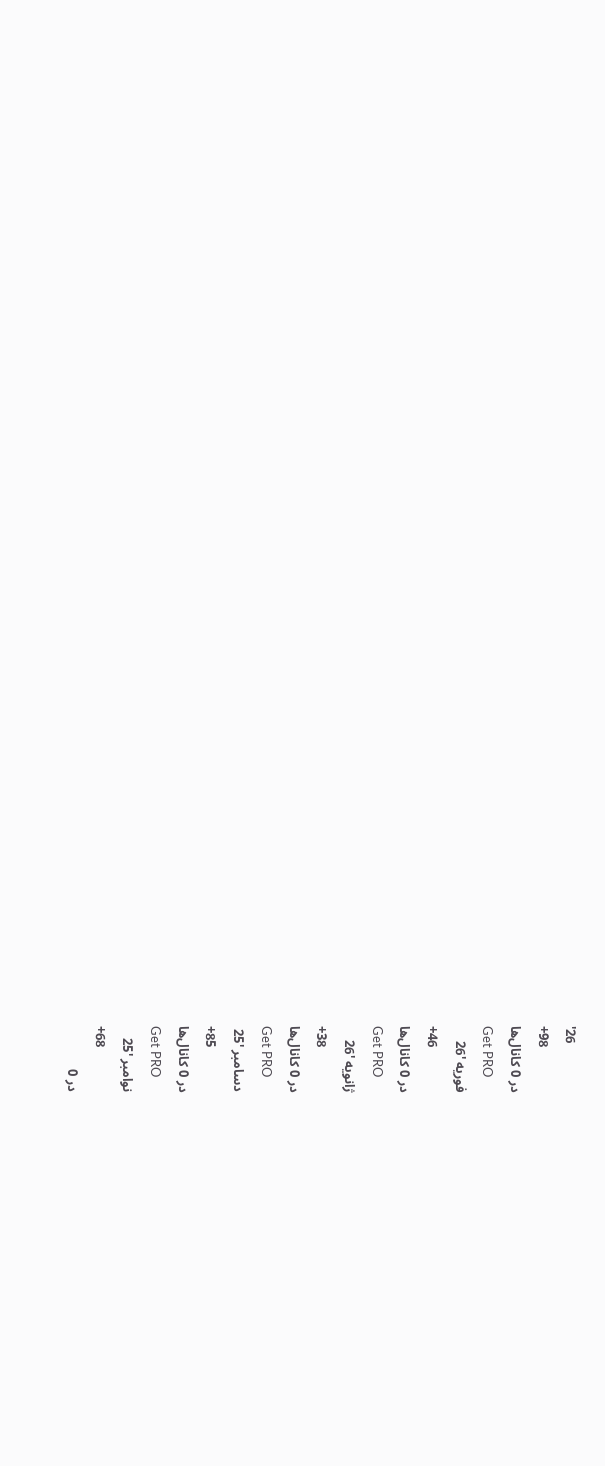'26
+98
در 0 کانال‌ها
Get PRO
فوریه '26
+46
در 0 کانال‌ها
Get PRO
ژانویه '26
+38
در 0 کانال‌ها
Get PRO
دسامبر '25
+85
در 0 کانال‌ها
Get PRO
نوامبر '25
+68
در 0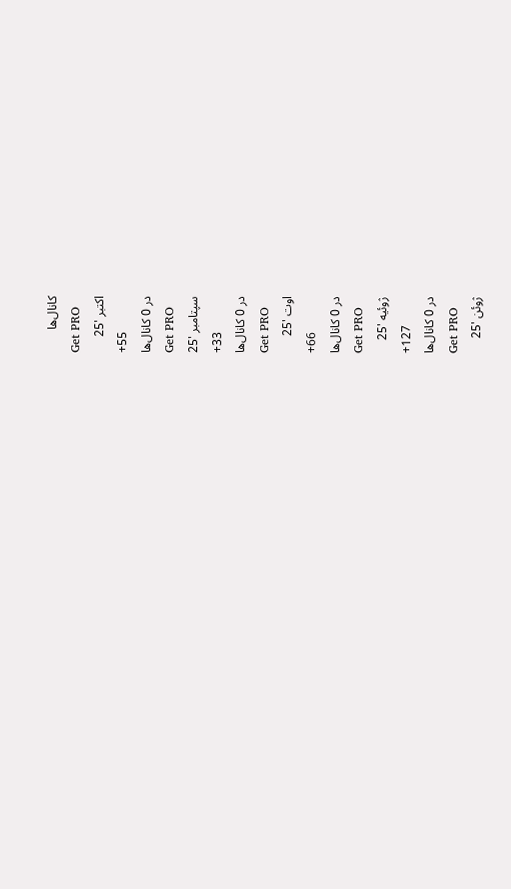کانال‌ها
Get PRO
اکتبر '25
+55
در 0 کانال‌ها
Get PRO
سپتامبر '25
+33
در 0 کانال‌ها
Get PRO
اوت '25
+66
در 0 کانال‌ها
Get PRO
ژوئیه '25
+127
در 0 کانال‌ها
Get PRO
ژوئن '25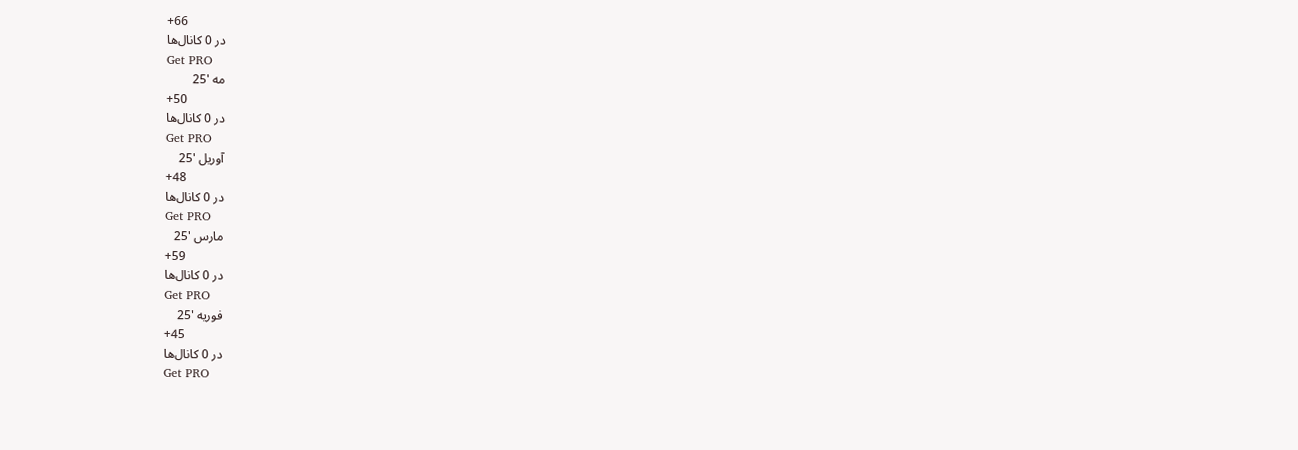+66
در 0 کانال‌ها
Get PRO
مه '25
+50
در 0 کانال‌ها
Get PRO
آوریل '25
+48
در 0 کانال‌ها
Get PRO
مارس '25
+59
در 0 کانال‌ها
Get PRO
فوریه '25
+45
در 0 کانال‌ها
Get PRO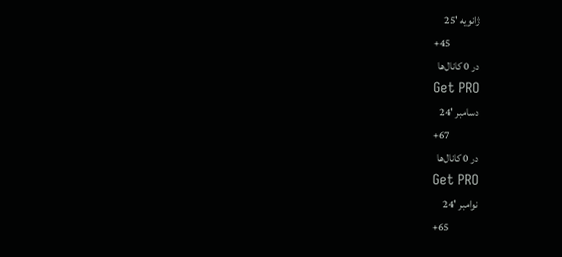ژانویه '25
+45
در 0 کانال‌ها
Get PRO
دسامبر '24
+67
در 0 کانال‌ها
Get PRO
نوامبر '24
+65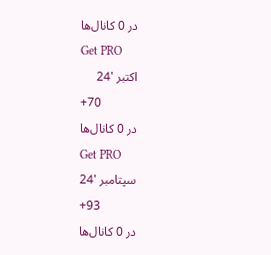در 0 کانال‌ها
Get PRO
اکتبر '24
+70
در 0 کانال‌ها
Get PRO
سپتامبر '24
+93
در 0 کانال‌ها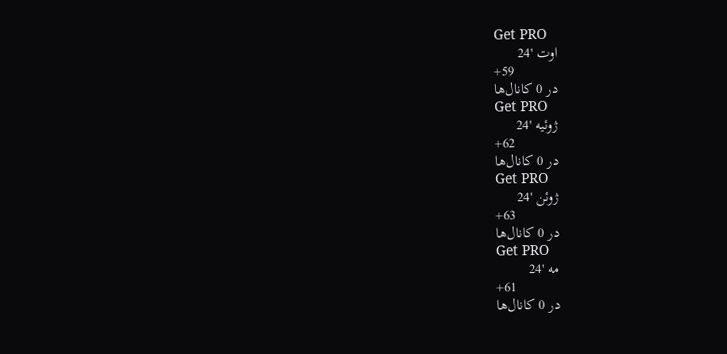Get PRO
اوت '24
+59
در 0 کانال‌ها
Get PRO
ژوئیه '24
+62
در 0 کانال‌ها
Get PRO
ژوئن '24
+63
در 0 کانال‌ها
Get PRO
مه '24
+61
در 0 کانال‌ها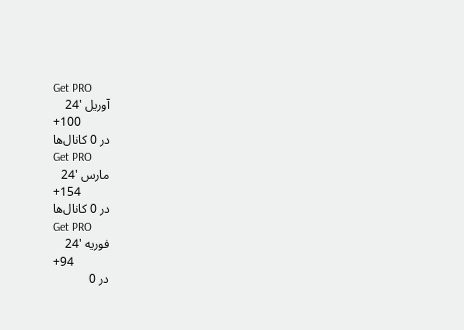Get PRO
آوریل '24
+100
در 0 کانال‌ها
Get PRO
مارس '24
+154
در 0 کانال‌ها
Get PRO
فوریه '24
+94
در 0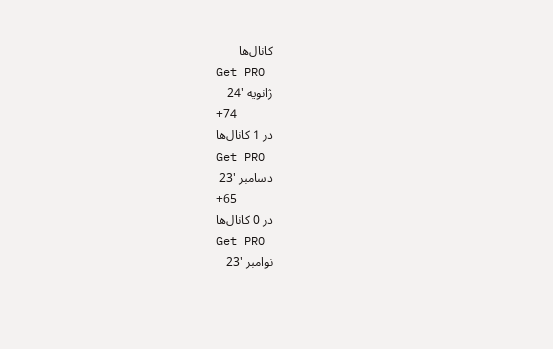کانال‌ها
Get PRO
ژانویه '24
+74
در 1 کانال‌ها
Get PRO
دسامبر '23
+65
در 0 کانال‌ها
Get PRO
نوامبر '23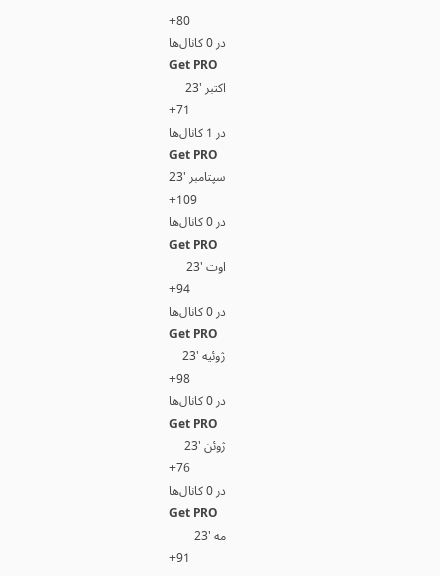+80
در 0 کانال‌ها
Get PRO
اکتبر '23
+71
در 1 کانال‌ها
Get PRO
سپتامبر '23
+109
در 0 کانال‌ها
Get PRO
اوت '23
+94
در 0 کانال‌ها
Get PRO
ژوئیه '23
+98
در 0 کانال‌ها
Get PRO
ژوئن '23
+76
در 0 کانال‌ها
Get PRO
مه '23
+91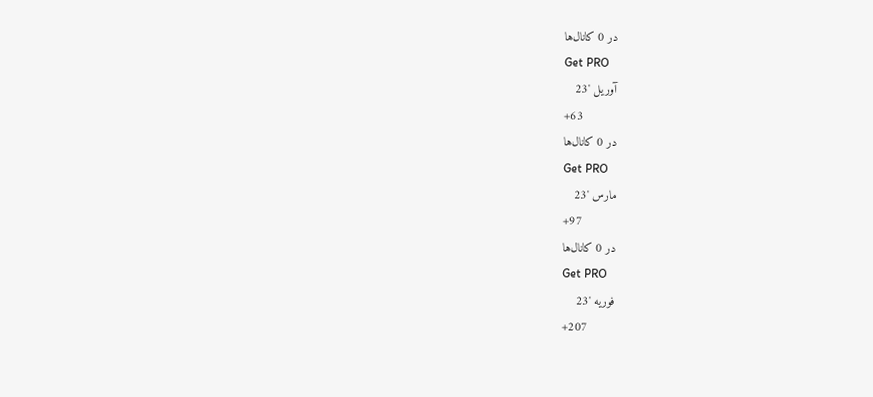در 0 کانال‌ها
Get PRO
آوریل '23
+63
در 0 کانال‌ها
Get PRO
مارس '23
+97
در 0 کانال‌ها
Get PRO
فوریه '23
+207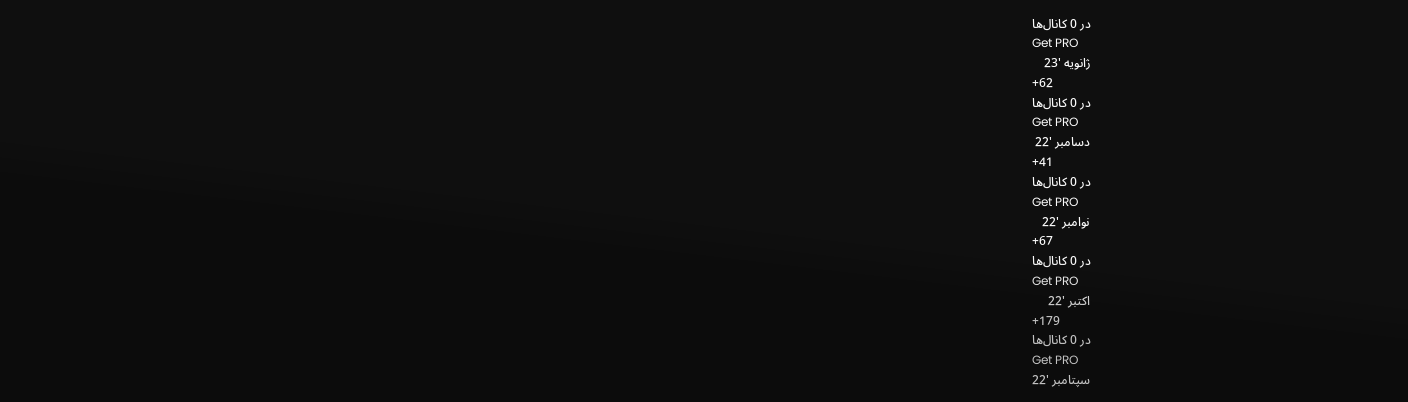در 0 کانال‌ها
Get PRO
ژانویه '23
+62
در 0 کانال‌ها
Get PRO
دسامبر '22
+41
در 0 کانال‌ها
Get PRO
نوامبر '22
+67
در 0 کانال‌ها
Get PRO
اکتبر '22
+179
در 0 کانال‌ها
Get PRO
سپتامبر '22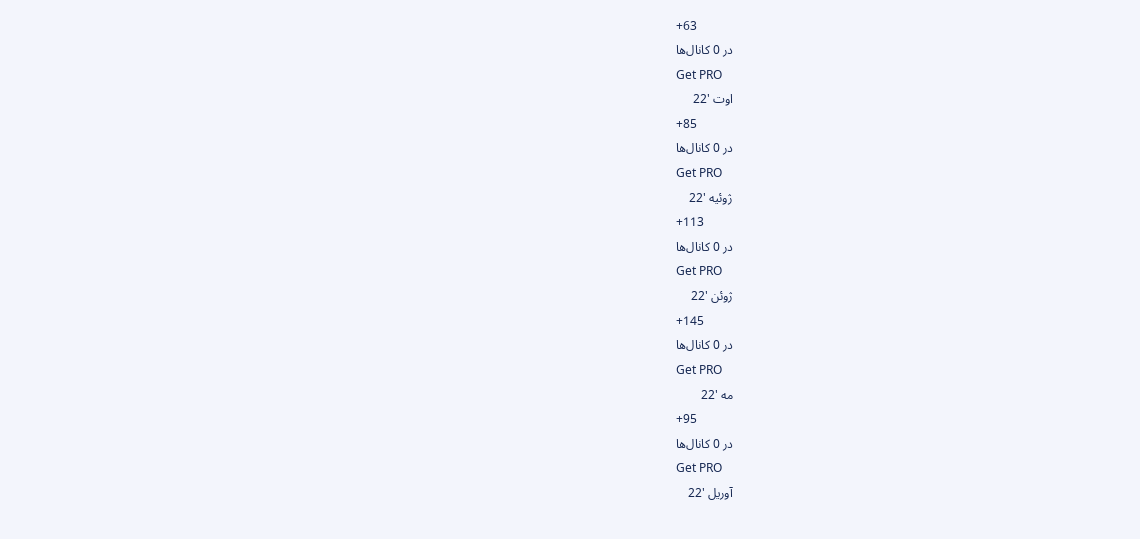+63
در 0 کانال‌ها
Get PRO
اوت '22
+85
در 0 کانال‌ها
Get PRO
ژوئیه '22
+113
در 0 کانال‌ها
Get PRO
ژوئن '22
+145
در 0 کانال‌ها
Get PRO
مه '22
+95
در 0 کانال‌ها
Get PRO
آوریل '22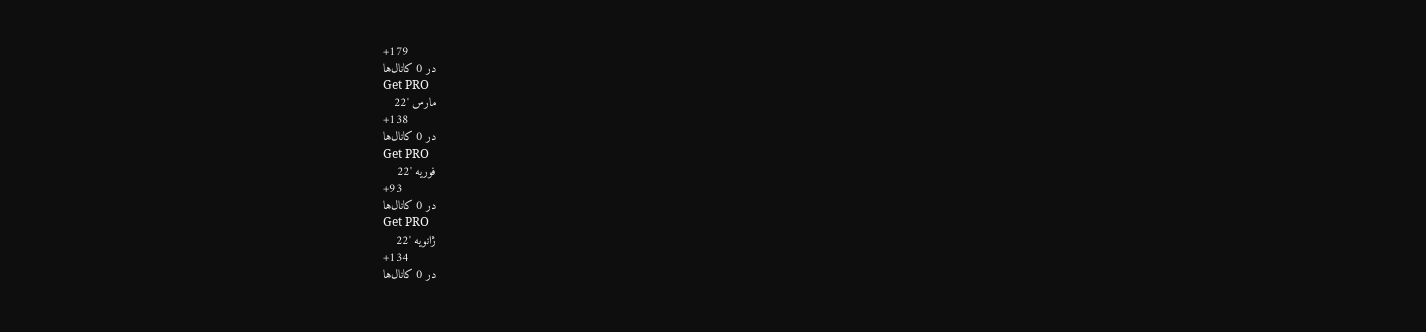+179
در 0 کانال‌ها
Get PRO
مارس '22
+138
در 0 کانال‌ها
Get PRO
فوریه '22
+93
در 0 کانال‌ها
Get PRO
ژانویه '22
+134
در 0 کانال‌ها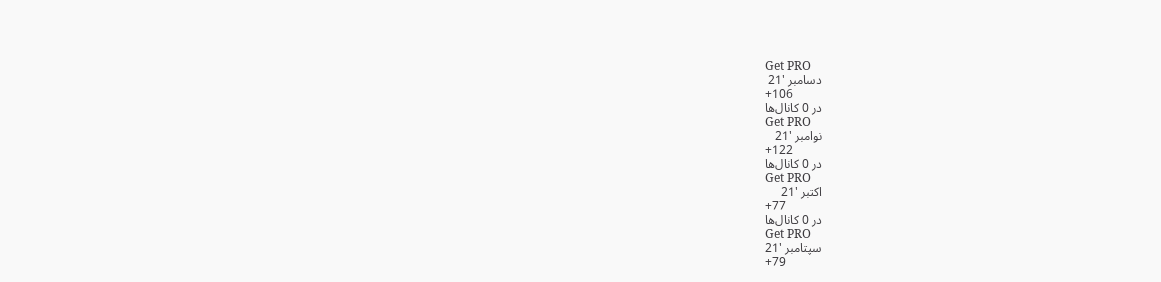Get PRO
دسامبر '21
+106
در 0 کانال‌ها
Get PRO
نوامبر '21
+122
در 0 کانال‌ها
Get PRO
اکتبر '21
+77
در 0 کانال‌ها
Get PRO
سپتامبر '21
+79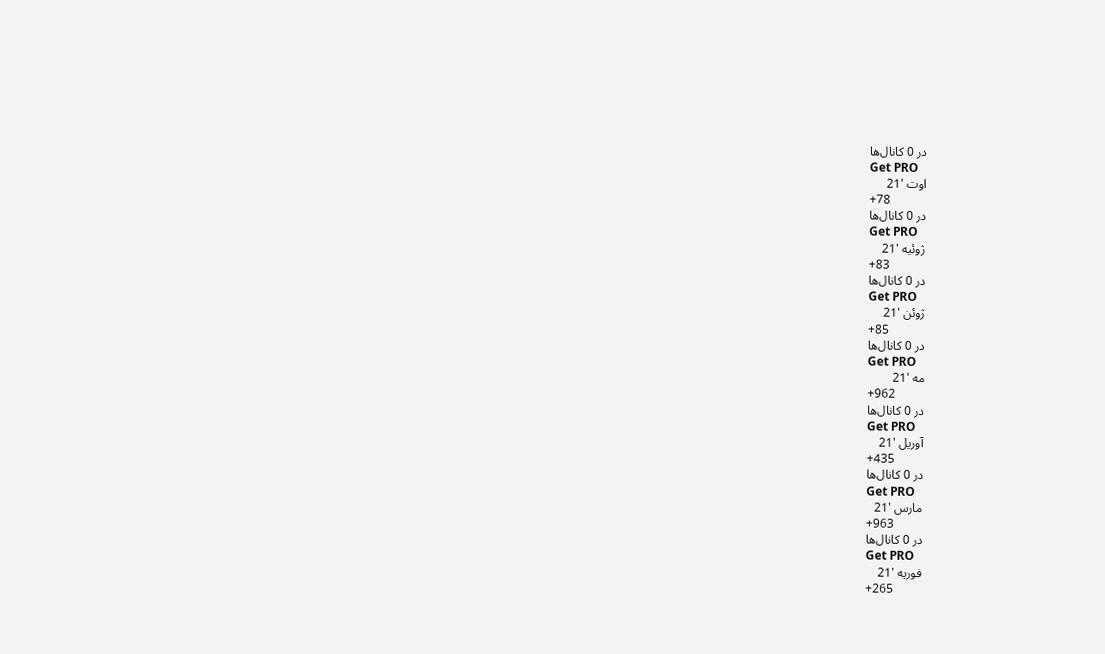در 0 کانال‌ها
Get PRO
اوت '21
+78
در 0 کانال‌ها
Get PRO
ژوئیه '21
+83
در 0 کانال‌ها
Get PRO
ژوئن '21
+85
در 0 کانال‌ها
Get PRO
مه '21
+962
در 0 کانال‌ها
Get PRO
آوریل '21
+435
در 0 کانال‌ها
Get PRO
مارس '21
+963
در 0 کانال‌ها
Get PRO
فوریه '21
+265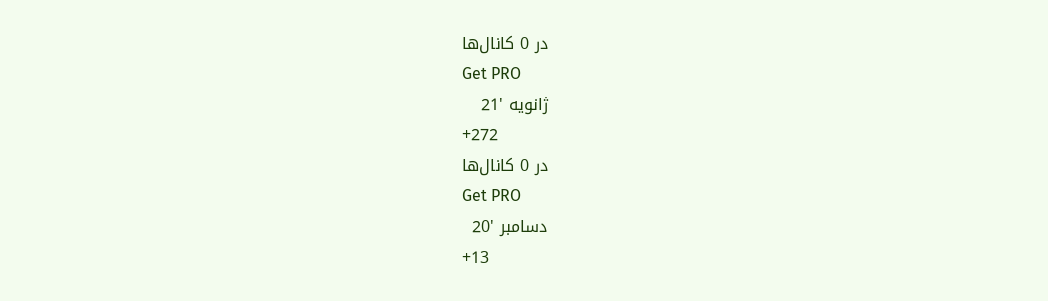در 0 کانال‌ها
Get PRO
ژانویه '21
+272
در 0 کانال‌ها
Get PRO
دسامبر '20
+13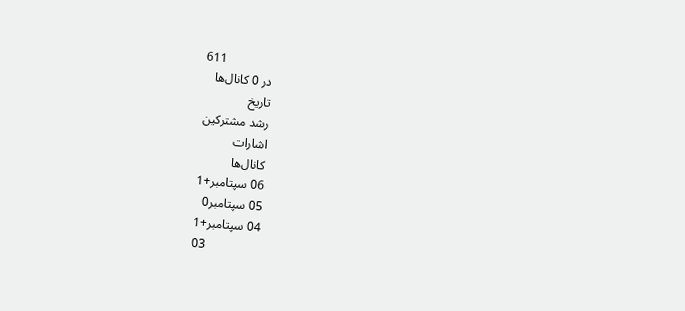611
در 0 کانال‌ها
تاریخ
رشد مشترکین
اشارات
کانال‌ها
06 سپتامبر+1
05 سپتامبر0
04 سپتامبر+1
03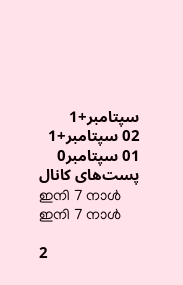سپتامبر+1
02 سپتامبر+1
01 سپتامبر0
پست‌های کانال
ഇനി 7 നാൾ
ഇനി 7 നാൾ

2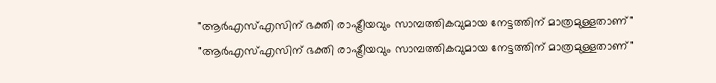"ആർഎസ്എസിന് ഭക്തി രാഷ്ട്രീയവും സാമ്പത്തികവുമായ നേട്ടത്തിന് മാത്രമുള്ളതാണ്"
"ആർഎസ്എസിന് ഭക്തി രാഷ്ട്രീയവും സാമ്പത്തികവുമായ നേട്ടത്തിന് മാത്രമുള്ളതാണ്"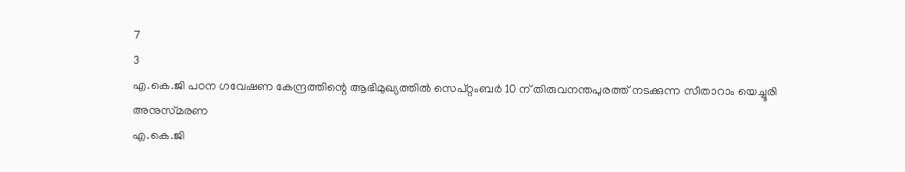7
3
എ.കെ.ജി പഠന ഗവേഷണ കേന്ദ്രത്തിന്റെ ആഭിമുഖ്യത്തില്‍ സെപ്‌റ്റംബര്‍ 10 ന്‌ തിരുവനന്തപുരത്ത്‌ നടക്കുന്ന സീതാറാം യെച്ചൂരി അനുസ്‌മരണ
എ.കെ.ജി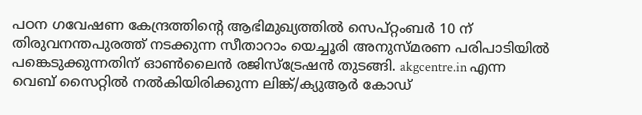പഠന ഗവേഷണ കേന്ദ്രത്തിന്റെ ആഭിമുഖ്യത്തില്‍ സെപ്‌റ്റംബര്‍ 10 ന്‌ തിരുവനന്തപുരത്ത്‌ നടക്കുന്ന സീതാറാം യെച്ചൂരി അനുസ്‌മരണ പരിപാടിയില്‍ പങ്കെടുക്കുന്നതിന്‌ ഓണ്‍ലൈന്‍ രജിസ്‌ട്രേഷന്‍ തുടങ്ങി. akgcentre.in എന്ന വെബ്‌ സൈറ്റില്‍ നല്‍കിയിരിക്കുന്ന ലിങ്ക്‌/ക്യുആര്‍ കോഡ്‌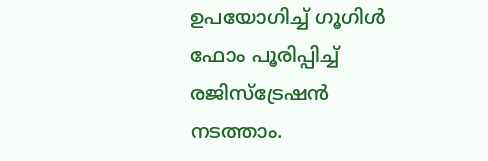ഉപയോഗിച്ച്‌ ഗൂഗിള്‍ ഫോം പൂരിപ്പിച്ച്‌ രജിസ്‌ട്രേഷന്‍ നടത്താം.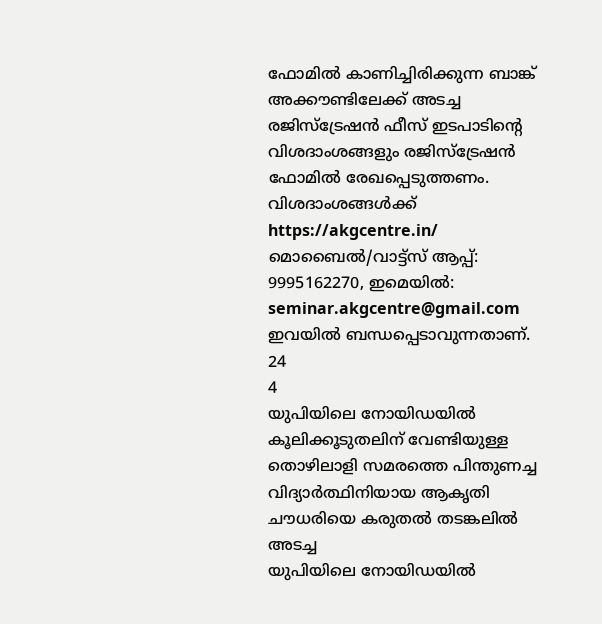ഫോമില്‍ കാണിച്ചിരിക്കുന്ന ബാങ്ക്‌ അക്കൗണ്ടിലേക്ക്‌ അടച്ച രജിസ്‌ട്രേഷന്‍ ഫീസ്‌ ഇടപാടിന്റെ വിശദാംശങ്ങളും രജിസ്‌ട്രേഷന്‍ ഫോമില്‍ രേഖപ്പെടുത്തണം. വിശദാംശങ്ങള്‍ക്ക്‌ https://akgcentre.in/ മൊബൈല്‍/വാട്ട്‌സ്‌ ആപ്പ്‌: 9995162270, ഇമെയില്‍: seminar.akgcentre@gmail.com ഇവയില്‍ ബന്ധപ്പെടാവുന്നതാണ്‌.
24
4
യുപിയിലെ നോയിഡയിൽ കൂലിക്കൂടുതലിന് വേണ്ടിയുള്ള തൊഴിലാളി സമരത്തെ പിന്തുണച്ച വിദ്യാർത്ഥിനിയായ ആകൃതി ചൗധരിയെ കരുതൽ തടങ്കലിൽ അടച്ച
യുപിയിലെ നോയിഡയിൽ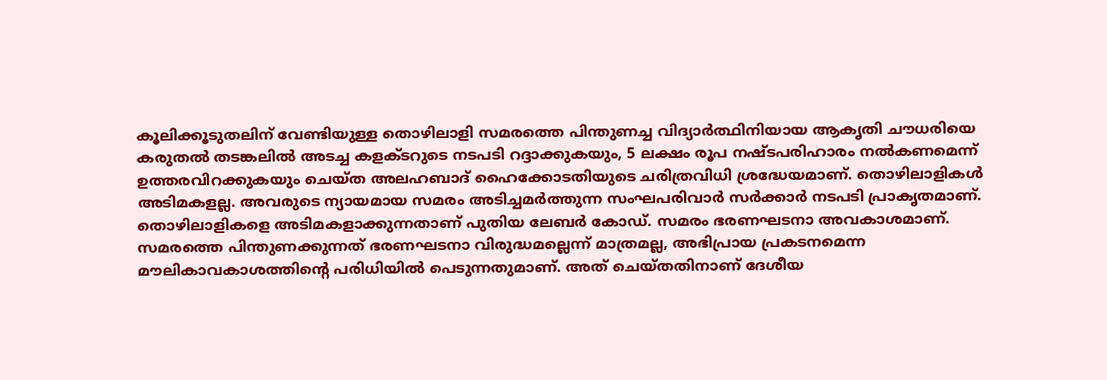കൂലിക്കൂടുതലിന് വേണ്ടിയുള്ള തൊഴിലാളി സമരത്തെ പിന്തുണച്ച വിദ്യാർത്ഥിനിയായ ആകൃതി ചൗധരിയെ കരുതൽ തടങ്കലിൽ അടച്ച കളക്ടറുടെ നടപടി റദ്ദാക്കുകയും, 5 ലക്ഷം രൂപ നഷ്ടപരിഹാരം നൽകണമെന്ന് ഉത്തരവിറക്കുകയും ചെയ്ത അലഹബാദ് ഹൈക്കോടതിയുടെ ചരിത്രവിധി ശ്രദ്ധേയമാണ്. തൊഴിലാളികൾ അടിമകളല്ല. അവരുടെ ന്യായമായ സമരം അടിച്ചമർത്തുന്ന സംഘപരിവാർ സർക്കാർ നടപടി പ്രാകൃതമാണ്. തൊഴിലാളികളെ അടിമകളാക്കുന്നതാണ് പുതിയ ലേബർ കോഡ്. സമരം ഭരണഘടനാ അവകാശമാണ്. സമരത്തെ പിന്തുണക്കുന്നത് ഭരണഘടനാ വിരുദ്ധമല്ലെന്ന് മാത്രമല്ല, അഭിപ്രായ പ്രകടനമെന്ന മൗലികാവകാശത്തിന്റെ പരിധിയിൽ പെടുന്നതുമാണ്. അത് ചെയ്തതിനാണ് ദേശീയ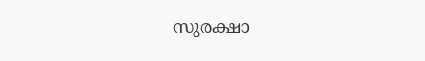സുരക്ഷാ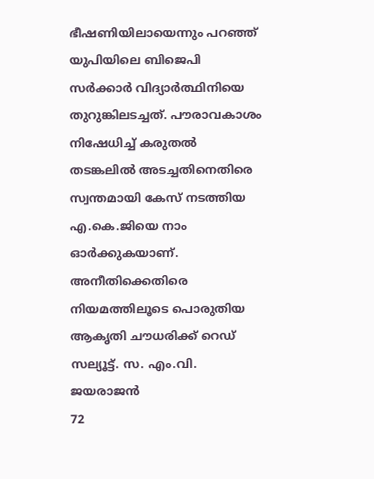ഭീഷണിയിലായെന്നും പറഞ്ഞ് യുപിയിലെ ബിജെപി സർക്കാർ വിദ്യാർത്ഥിനിയെ തുറുങ്കിലടച്ചത്. പൗരാവകാശം നിഷേധിച്ച് കരുതൽ തടങ്കലിൽ അടച്ചതിനെതിരെ സ്വന്തമായി കേസ് നടത്തിയ എ.കെ.ജിയെ നാം ഓർക്കുകയാണ്. അനീതിക്കെതിരെ നിയമത്തിലൂടെ പൊരുതിയ ആകൃതി ചൗധരിക്ക് റെഡ് സല്യൂട്ട്. സ. എം.വി. ജയരാജൻ
72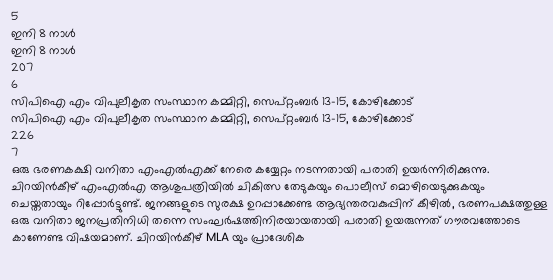5
ഇനി 8 നാൾ
ഇനി 8 നാൾ
207
6
സിപിഐ എം വിപുലീകൃത സംസ്ഥാന കമ്മിറ്റി, സെപ്റ്റംബർ 13-15, കോഴിക്കോട്
സിപിഐ എം വിപുലീകൃത സംസ്ഥാന കമ്മിറ്റി, സെപ്റ്റംബർ 13-15, കോഴിക്കോട്
226
7
ഒരു ഭരണകക്ഷി വനിതാ എംഎൽഎക്ക് നേരെ കയ്യേറ്റം നടന്നതായി പരാതി ഉയർന്നിരിക്കുന്നു. ചിറയിൻകീഴ് എംഎൽഎ ആശുപത്രിയിൽ ചികിത്സ തേടുകയും പൊലീസ് മൊഴിയെടുക്കുകയും ചെയ്തതായും റിപ്പോർട്ടുണ്ട്. ജനങ്ങളുടെ സുരക്ഷ ഉറപ്പാക്കേണ്ട ആഭ്യന്തരവകുപ്പിന് കീഴിൽ, ഭരണപക്ഷത്തുള്ള ഒരു വനിതാ ജനപ്രതിനിധി തന്നെ സംഘർഷത്തിനിരയായതായി പരാതി ഉയരുന്നത് ഗൗരവത്തോടെ കാണേണ്ട വിഷയമാണ്. ചിറയിൻകീഴ് MLA യും പ്രാദേശിക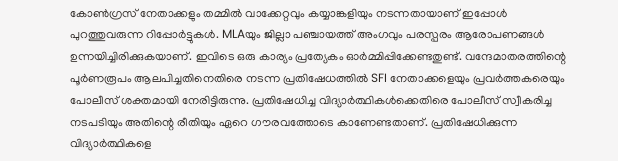കോൺഗ്രസ് നേതാക്കളും തമ്മിൽ വാക്കേറ്റവും കയ്യാങ്കളിയും നടന്നതായാണ് ഇപ്പോൾ പുറത്തുവരുന്ന റിപ്പോർട്ടുകൾ. MLAയും ജില്ലാ പഞ്ചായത്ത് അംഗവും പരസ്പരം ആരോപണങ്ങൾ ഉന്നയിച്ചിരിക്കുകയാണ്. ഇവിടെ ഒരു കാര്യം പ്രത്യേകം ഓർമ്മിപ്പിക്കേണ്ടതുണ്ട്. വന്ദേമാതരത്തിന്റെ പൂർണരൂപം ആലപിച്ചതിനെതിരെ നടന്ന പ്രതിഷേധത്തിൽ SFI നേതാക്കളെയും പ്രവർത്തകരെയും പോലീസ് ശക്തമായി നേരിട്ടിരുന്നു. പ്രതിഷേധിച്ച വിദ്യാർത്ഥികൾക്കെതിരെ പോലീസ് സ്വീകരിച്ച നടപടിയും അതിന്റെ രീതിയും ഏറെ ഗൗരവത്തോടെ കാണേണ്ടതാണ്. പ്രതിഷേധിക്കുന്ന വിദ്യാർത്ഥികളെ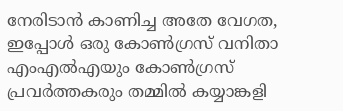നേരിടാൻ കാണിച്ച അതേ വേഗത, ഇപ്പോൾ ഒരു കോൺഗ്രസ് വനിതാ എംഎൽഎയും കോൺഗ്രസ് പ്രവർത്തകരും തമ്മിൽ കയ്യാങ്കളി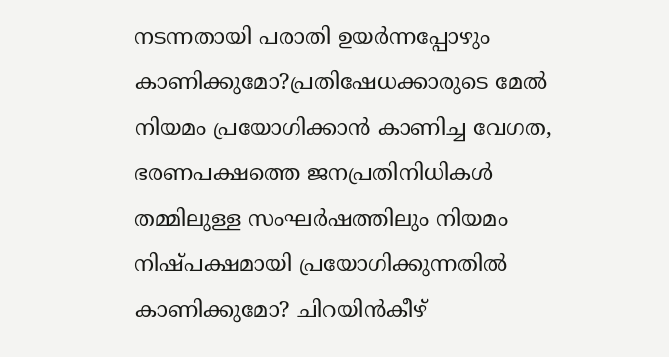നടന്നതായി പരാതി ഉയർന്നപ്പോഴും കാണിക്കുമോ?പ്രതിഷേധക്കാരുടെ മേൽ നിയമം പ്രയോഗിക്കാൻ കാണിച്ച വേഗത, ഭരണപക്ഷത്തെ ജനപ്രതിനിധികൾ തമ്മിലുള്ള സംഘർഷത്തിലും നിയമം നിഷ്പക്ഷമായി പ്രയോഗിക്കുന്നതിൽ കാണിക്കുമോ? ചിറയിൻകീഴ്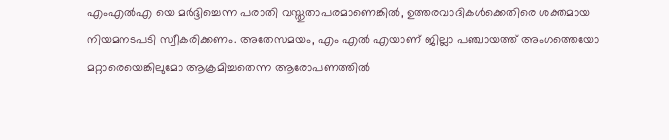എംഎൽഎ യെ മർദ്ദിച്ചെന്ന പരാതി വസ്തുതാപരമാണെങ്കിൽ, ഉത്തരവാദികൾക്കെതിരെ ശക്തമായ നിയമനടപടി സ്വീകരിക്കണം. അതേസമയം, എം എൽ എയാണ് ജില്ലാ പഞ്ചായത്ത് അംഗത്തെയോ മറ്റാരെയെങ്കിലുമോ ആക്രമിച്ചതെന്ന ആരോപണത്തിൽ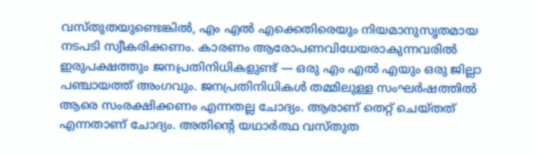വസ്തുതയുണ്ടെങ്കിൽ, എം എൽ എക്കെതിരെയും നിയമാനുസൃതമായ നടപടി സ്വീകരിക്കണം. കാരണം ആരോപണവിധേയരാകുന്നവരിൽ ഇരുപക്ഷത്തും ജനപ്രതിനിധികളുണ്ട് — ഒരു എം എൽ എയും ഒരു ജില്ലാ പഞ്ചായത്ത് അംഗവും. ജനപ്രതിനിധികൾ തമ്മിലുള്ള സംഘർഷത്തിൽ ആരെ സംരക്ഷിക്കണം എന്നതല്ല ചോദ്യം. ആരാണ് തെറ്റ് ചെയ്തത് എന്നതാണ് ചോദ്യം. അതിന്റെ യഥാർത്ഥ വസ്തുത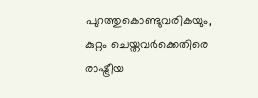പുറത്തുകൊണ്ടുവരികയും, കുറ്റം ചെയ്തവർക്കെതിരെ രാഷ്ട്രീയ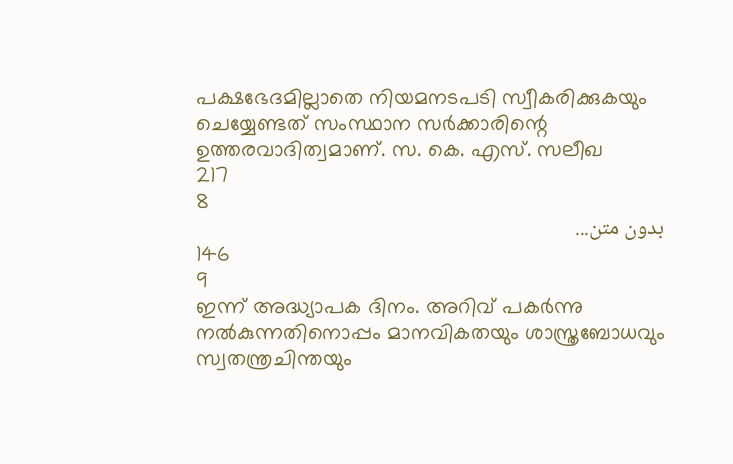പക്ഷഭേദമില്ലാതെ നിയമനടപടി സ്വീകരിക്കുകയും ചെയ്യേണ്ടത് സംസ്ഥാന സർക്കാരിന്റെ ഉത്തരവാദിത്വമാണ്. സ. കെ. എസ്. സലീഖ
217
8
بدون متن...
146
9
ഇന്ന് അദ്ധ്യാപക ദിനം. അറിവ് പകർന്നു നൽകുന്നതിനൊപ്പം മാനവികതയും ശാസ്ത്രബോധവും സ്വതന്ത്രചിന്തയും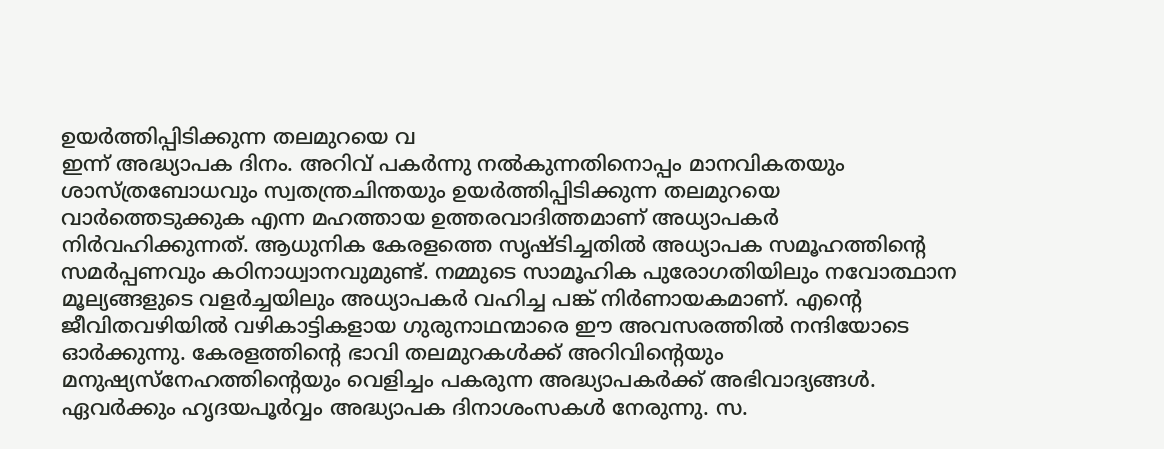ഉയർത്തിപ്പിടിക്കുന്ന തലമുറയെ വ
ഇന്ന് അദ്ധ്യാപക ദിനം. അറിവ് പകർന്നു നൽകുന്നതിനൊപ്പം മാനവികതയും ശാസ്ത്രബോധവും സ്വതന്ത്രചിന്തയും ഉയർത്തിപ്പിടിക്കുന്ന തലമുറയെ വാർത്തെടുക്കുക എന്ന മഹത്തായ ഉത്തരവാദിത്തമാണ് അധ്യാപകർ നിർവഹിക്കുന്നത്. ആധുനിക കേരളത്തെ സൃഷ്‌ടിച്ചതിൽ അധ്യാപക സമൂഹത്തിന്റെ സമർപ്പണവും കഠിനാധ്വാനവുമുണ്ട്. നമ്മുടെ സാമൂഹിക പുരോഗതിയിലും നവോത്ഥാന മൂല്യങ്ങളുടെ വളർച്ചയിലും അധ്യാപകർ വഹിച്ച പങ്ക് നിർണായകമാണ്. എന്റെ ജീവിതവഴിയിൽ വഴികാട്ടികളായ ഗുരുനാഥന്മാരെ ഈ അവസരത്തിൽ നന്ദിയോടെ ഓർക്കുന്നു. കേരളത്തിന്റെ ഭാവി തലമുറകൾക്ക് അറിവിന്റെയും മനുഷ്യസ്നേഹത്തിന്റെയും വെളിച്ചം പകരുന്ന അദ്ധ്യാപകർക്ക് അഭിവാദ്യങ്ങൾ. ഏവർക്കും ഹൃദയപൂർവ്വം അദ്ധ്യാപക ദിനാശംസകൾ നേരുന്നു. സ.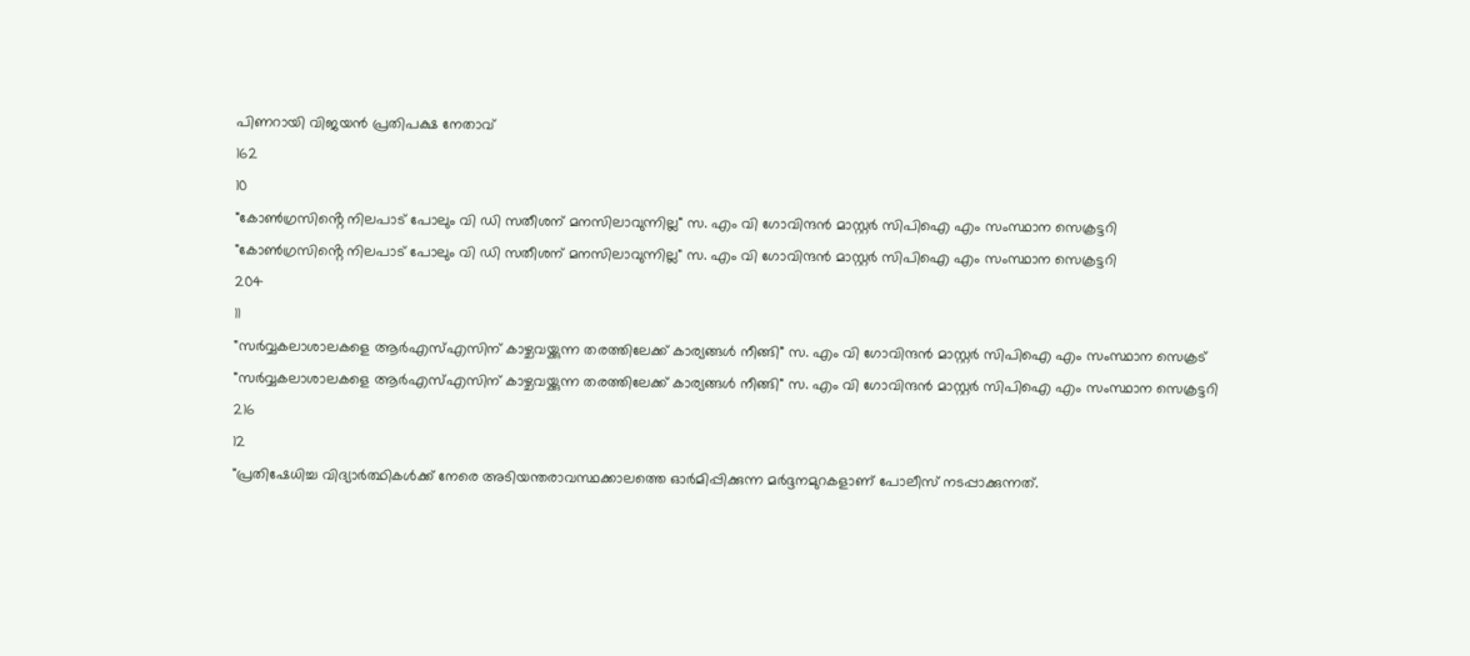പിണറായി വിജയൻ പ്രതിപക്ഷ നേതാവ്
162
10
"കോൺഗ്രസിൻ്റെ നിലപാട് പോലും വി ഡി സതീശന് മനസിലാവുന്നില്ല" സ. എം വി ഗോവിന്ദൻ മാസ്റ്റർ സിപിഐ എം സംസ്ഥാന സെക്രട്ടറി
"കോൺഗ്രസിൻ്റെ നിലപാട് പോലും വി ഡി സതീശന് മനസിലാവുന്നില്ല" സ. എം വി ഗോവിന്ദൻ മാസ്റ്റർ സിപിഐ എം സംസ്ഥാന സെക്രട്ടറി
204
11
"സർവ്വകലാശാലകളെ ആർഎസ്എസിന് കാഴ്ചവയ്ക്കുന്ന തരത്തിലേക്ക് കാര്യങ്ങൾ നീങ്ങി" സ. എം വി ഗോവിന്ദൻ മാസ്റ്റർ സിപിഐ എം സംസ്ഥാന സെക്രട്
"സർവ്വകലാശാലകളെ ആർഎസ്എസിന് കാഴ്ചവയ്ക്കുന്ന തരത്തിലേക്ക് കാര്യങ്ങൾ നീങ്ങി" സ. എം വി ഗോവിന്ദൻ മാസ്റ്റർ സിപിഐ എം സംസ്ഥാന സെക്രട്ടറി
216
12
"പ്രതിഷേധിച്ച വിദ്യാർത്ഥികൾക്ക് നേരെ അടിയന്തരാവസ്ഥക്കാലത്തെ ഓർമിപ്പിക്കുന്ന മർദ്ദനമുറകളാണ് പോലീസ് നടപ്പാക്കുന്നത്.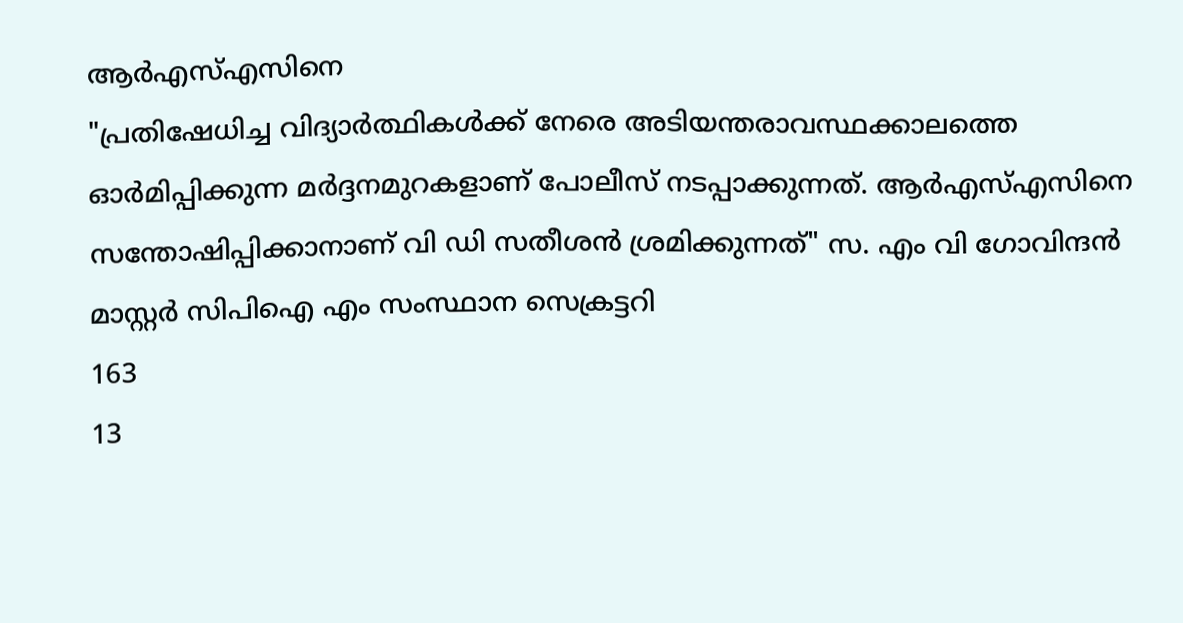ആർഎസ്എസിനെ
"പ്രതിഷേധിച്ച വിദ്യാർത്ഥികൾക്ക് നേരെ അടിയന്തരാവസ്ഥക്കാലത്തെ ഓർമിപ്പിക്കുന്ന മർദ്ദനമുറകളാണ് പോലീസ് നടപ്പാക്കുന്നത്. ആർഎസ്എസിനെ സന്തോഷിപ്പിക്കാനാണ് വി ഡി സതീശൻ ശ്രമിക്കുന്നത്" സ. എം വി ഗോവിന്ദൻ മാസ്റ്റർ സിപിഐ എം സംസ്ഥാന സെക്രട്ടറി
163
13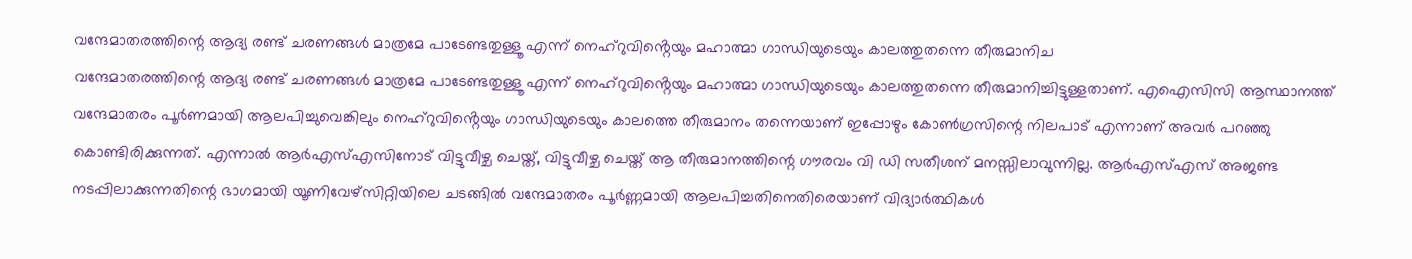വന്ദേമാതരത്തിന്റെ ആദ്യ രണ്ട് ചരണങ്ങൾ മാത്രമേ പാടേണ്ടതുള്ളൂ എന്ന് നെഹ്റുവിൻ്റെയും മഹാത്മാ ഗാന്ധിയുടെയും കാലത്തുതന്നെ തീരുമാനിച
വന്ദേമാതരത്തിന്റെ ആദ്യ രണ്ട് ചരണങ്ങൾ മാത്രമേ പാടേണ്ടതുള്ളൂ എന്ന് നെഹ്റുവിൻ്റെയും മഹാത്മാ ഗാന്ധിയുടെയും കാലത്തുതന്നെ തീരുമാനിച്ചിട്ടുള്ളതാണ്. എഐസിസി ആസ്ഥാനത്ത് വന്ദേമാതരം പൂർണമായി ആലപിച്ചുവെങ്കിലും നെഹ്റുവിൻ്റെയും ഗാന്ധിയുടെയും കാലത്തെ തീരുമാനം തന്നെയാണ് ഇപ്പോഴും കോൺഗ്രസിന്റെ നിലപാട് എന്നാണ് അവർ പറഞ്ഞു കൊണ്ടിരിക്കുന്നത്. എന്നാൽ ആർഎസ്എസിനോട് വിട്ടുവീഴ്ച ചെയ്ത്, വിട്ടുവീഴ്ച ചെയ്ത് ആ തീരുമാനത്തിന്റെ ഗൗരവം വി ഡി സതീശന് മനസ്സിലാവുന്നില്ല. ആർഎസ്എസ് അജണ്ട നടപ്പിലാക്കുന്നതിന്റെ ഭാഗമായി യൂണിവേഴ്സിറ്റിയിലെ ചടങ്ങിൽ വന്ദേമാതരം പൂർണ്ണമായി ആലപിച്ചതിനെതിരെയാണ് വിദ്യാർത്ഥികൾ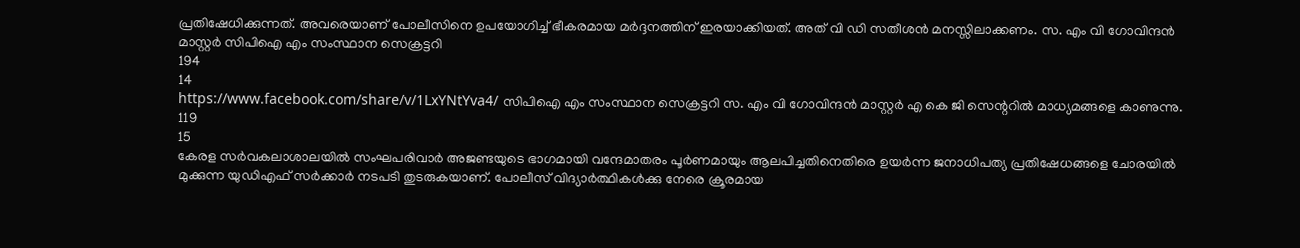പ്രതിഷേധിക്കുന്നത്. അവരെയാണ് പോലീസിനെ ഉപയോഗിച്ച് ഭീകരമായ മർദ്ദനത്തിന് ഇരയാക്കിയത്. അത് വി ഡി സതീശൻ മനസ്സിലാക്കണം. സ. എം വി ഗോവിന്ദൻ മാസ്റ്റർ സിപിഐ എം സംസ്ഥാന സെക്രട്ടറി
194
14
https://www.facebook.com/share/v/1LxYNtYva4/ സിപിഐ എം സംസ്ഥാന സെക്രട്ടറി സ. എം വി ഗോവിന്ദൻ മാസ്റ്റർ എ കെ ജി സെന്ററിൽ മാധ്യമങ്ങളെ കാണുന്നു.
119
15
കേരള സർവകലാശാലയിൽ സംഘപരിവാർ അജണ്ടയുടെ ഭാഗമായി വന്ദേമാതരം പൂർണമായും ആലപിച്ചതിനെതിരെ ഉയർന്ന ജനാധിപത്യ പ്രതിഷേധങ്ങളെ ചോരയിൽ മുക്കുന്ന യുഡിഎഫ് സർക്കാർ നടപടി തുടരുകയാണ്. പോലീസ് വിദ്യാർത്ഥികൾക്കു നേരെ ക്രൂരമായ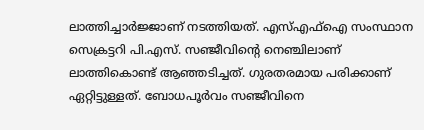ലാത്തിച്ചാർജ്ജാണ് നടത്തിയത്. എസ്എഫ്ഐ സംസ്ഥാന സെക്രട്ടറി പി.എസ്. സഞ്ജീവിന്റെ നെഞ്ചിലാണ് ലാത്തികൊണ്ട് ആഞ്ഞടിച്ചത്. ഗുരതരമായ പരിക്കാണ് ഏറ്റിട്ടുള്ളത്. ബോധപൂർവം സഞ്ജീവിനെ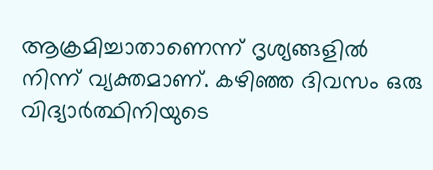ആക്രമിച്ചാതാണെന്ന് ദൃശ്യങ്ങളിൽ നിന്ന് വ്യക്തമാണ്. കഴിഞ്ഞ ദിവസം ഒരു വിദ്യാർത്ഥിനിയുടെ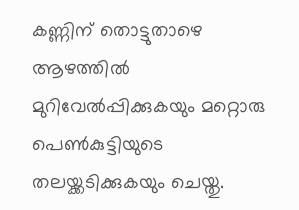കണ്ണിന് തൊട്ടുതാഴെ ആഴത്തിൽ മുറിവേൽപ്പിക്കുകയും മറ്റൊരു പെൺകുട്ടിയുടെ തലയ്ക്കടിക്കുകയും ചെയ്തു.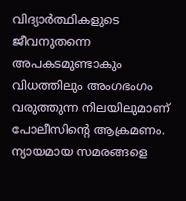വിദ്യാര്‍ത്ഥികളുടെ ജീവനുതന്നെ അപകടമുണ്ടാകും വിധത്തിലും അംഗഭംഗം വരുത്തുന്ന നിലയിലുമാണ് പോലീസിന്റെ ആക്രമണം. ന്യായമായ സമരങ്ങളെ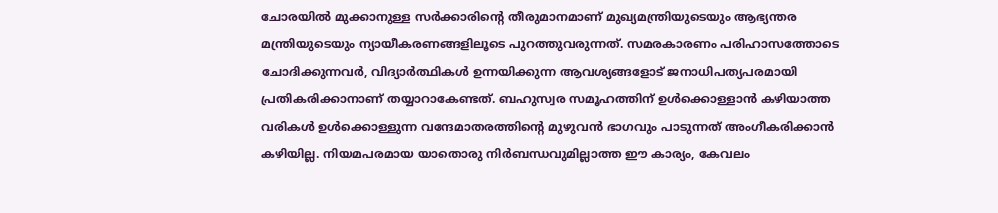ചോരയിൽ മുക്കാനുള്ള സർക്കാരിന്റെ തീരുമാനമാണ് മുഖ്യമന്ത്രിയുടെയും ആഭ്യന്തര മന്ത്രിയുടെയും ന്യായീകരണങ്ങളിലൂടെ പുറത്തുവരുന്നത്. സമരകാരണം പരിഹാസത്തോടെ ചോദിക്കുന്നവർ, വിദ്യാർത്ഥികൾ ഉന്നയിക്കുന്ന ആവശ്യങ്ങളോട് ജനാധിപത്യപരമായി പ്രതികരിക്കാനാണ് തയ്യാറാകേണ്ടത്. ബഹുസ്വര സമൂഹത്തിന് ഉൾക്കൊള്ളാൻ കഴിയാത്ത വരികൾ ഉൾക്കൊള്ളുന്ന വന്ദേമാതരത്തിന്റെ മുഴുവൻ ഭാഗവും പാടുന്നത് അംഗീകരിക്കാൻ കഴിയില്ല. നിയമപരമായ യാതൊരു നിർബന്ധവുമില്ലാത്ത ഈ കാര്യം, കേവലം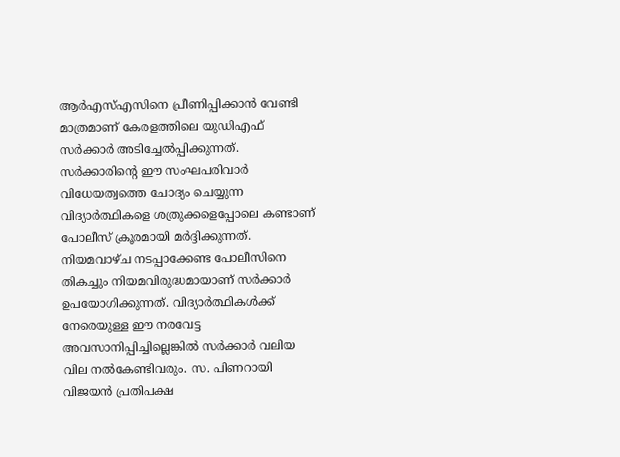ആർഎസ്എസിനെ പ്രീണിപ്പിക്കാൻ വേണ്ടി മാത്രമാണ് കേരളത്തിലെ യുഡിഎഫ് സർക്കാർ അടിച്ചേൽപ്പിക്കുന്നത്. സർക്കാരിന്റെ ഈ സംഘപരിവാർ വിധേയത്വത്തെ ചോദ്യം ചെയ്യുന്ന വിദ്യാർത്ഥികളെ ശത്രുക്കളെപ്പോലെ കണ്ടാണ് പോലീസ് ക്രൂരമായി മർദ്ദിക്കുന്നത്. നിയമവാഴ്ച നടപ്പാക്കേണ്ട പോലീസിനെ തികച്ചും നിയമവിരുദ്ധമായാണ് സർക്കാർ ഉപയോഗിക്കുന്നത്. വിദ്യാർത്ഥികൾക്ക് നേരെയുള്ള ഈ നരവേട്ട അവസാനിപ്പിച്ചില്ലെങ്കിൽ സർക്കാർ വലിയ വില നൽകേണ്ടിവരും. സ. പിണറായി വിജയൻ പ്രതിപക്ഷ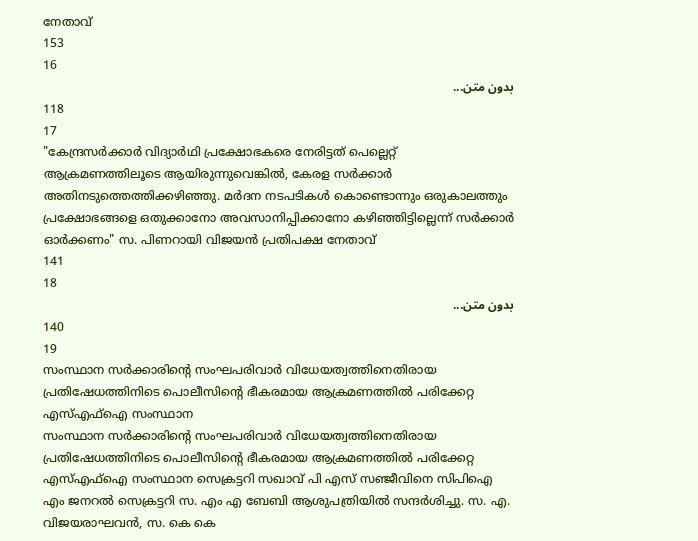നേതാവ്
153
16
بدون متن...
118
17
"കേന്ദ്രസർക്കാർ വിദ്യാർഥി പ്രക്ഷോഭകരെ നേരിട്ടത് പെല്ലെറ്റ് ആക്രമണത്തിലൂടെ ആയിരുന്നുവെങ്കിൽ, കേരള സർക്കാർ അതിനടുത്തെത്തിക്കഴിഞ്ഞു. മർദന നടപടികൾ കൊണ്ടൊന്നും ഒരുകാലത്തും പ്രക്ഷോഭങ്ങളെ ഒതുക്കാനോ അവസാനിപ്പിക്കാനോ കഴിഞ്ഞിട്ടില്ലെന്ന് സർക്കാർ ഓർക്കണം" സ. പിണറായി വിജയൻ പ്രതിപക്ഷ നേതാവ്
141
18
بدون متن...
140
19
സംസ്ഥാന സർക്കാരിൻ്റെ സംഘപരിവാർ വിധേയത്വത്തിനെതിരായ പ്രതിഷേധത്തിനിടെ പൊലീസിന്റെ ഭീകരമായ ആക്രമണത്തിൽ പരിക്കേറ്റ എസ്എഫ്ഐ സംസ്ഥാന
സംസ്ഥാന സർക്കാരിൻ്റെ സംഘപരിവാർ വിധേയത്വത്തിനെതിരായ പ്രതിഷേധത്തിനിടെ പൊലീസിന്റെ ഭീകരമായ ആക്രമണത്തിൽ പരിക്കേറ്റ എസ്എഫ്ഐ സംസ്ഥാന സെക്രട്ടറി സഖാവ് പി എസ് സഞ്ജീവിനെ സിപിഐ എം ജനറൽ സെക്രട്ടറി സ. എം എ ബേബി ആശുപത്രിയിൽ സന്ദർശിച്ചു. സ. എ. വിജയരാഘവൻ, സ. കെ കെ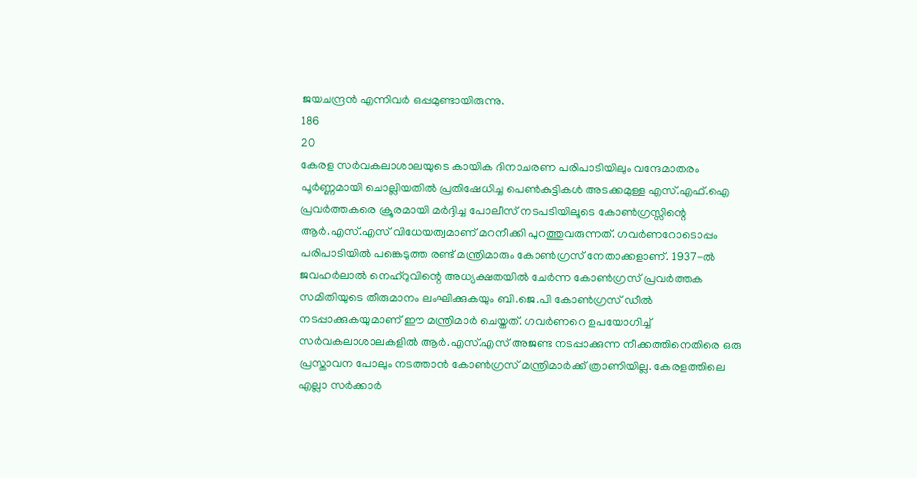ജയചന്ദ്രൻ എന്നിവർ ഒപ്പമുണ്ടായിരുന്നു.
186
20
കേരള സർവകലാശാലയുടെ കായിക ദിനാചരണ പരിപാടിയിലും വന്ദേമാതരം പൂർണ്ണമായി ചൊല്ലിയതിൽ പ്രതിഷേധിച്ച പെൺകുട്ടികൾ അടക്കമുള്ള എസ്.എഫ്.ഐ പ്രവർത്തകരെ ക്രൂരമായി മർദ്ദിച്ച പോലീസ് നടപടിയിലൂടെ കോൺഗ്രസ്സിന്റെ ആർ.എസ്.എസ് വിധേയത്വമാണ് മറനീക്കി പുറത്തുവരുന്നത്. ഗവർണറോടൊപ്പം പരിപാടിയിൽ പങ്കെടുത്ത രണ്ട് മന്ത്രിമാരും കോൺഗ്രസ് നേതാക്കളാണ്. 1937-ൽ ജവഹർലാൽ നെഹ്‌റുവിന്റെ അധ്യക്ഷതയിൽ ചേർന്ന കോൺഗ്രസ് പ്രവർത്തക സമിതിയുടെ തീരുമാനം ലംഘിക്കുകയും ബി.ജെ.പി കോൺഗ്രസ് ഡീൽ നടപ്പാക്കുകയുമാണ് ഈ മന്ത്രിമാർ ചെയ്തത്. ഗവർണറെ ഉപയോഗിച്ച് സർവകലാശാലകളിൽ ആർ.എസ്.എസ് അജണ്ട നടപ്പാക്കുന്ന നീക്കത്തിനെതിരെ ഒരു പ്രസ്താവന പോലും നടത്താൻ കോൺഗ്രസ് മന്ത്രിമാർക്ക് ത്രാണിയില്ല. കേരളത്തിലെ എല്ലാ സർക്കാർ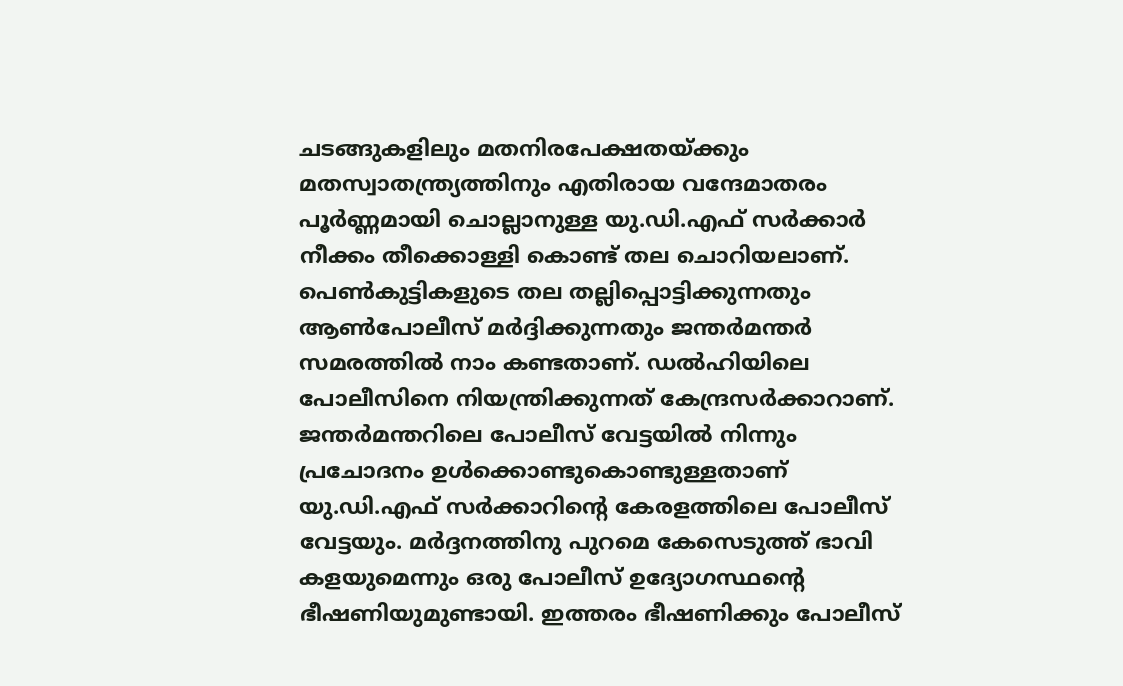ചടങ്ങുകളിലും മതനിരപേക്ഷതയ്ക്കും മതസ്വാതന്ത്ര്യത്തിനും എതിരായ വന്ദേമാതരം പൂർണ്ണമായി ചൊല്ലാനുള്ള യു.ഡി.എഫ് സർക്കാർ നീക്കം തീക്കൊള്ളി കൊണ്ട് തല ചൊറിയലാണ്. പെൺകുട്ടികളുടെ തല തല്ലിപ്പൊട്ടിക്കുന്നതും ആൺപോലീസ് മർദ്ദിക്കുന്നതും ജന്തർമന്തർ സമരത്തിൽ നാം കണ്ടതാണ്. ഡൽഹിയിലെ പോലീസിനെ നിയന്ത്രിക്കുന്നത് കേന്ദ്രസർക്കാറാണ്. ജന്തർമന്തറിലെ പോലീസ് വേട്ടയിൽ നിന്നും പ്രചോദനം ഉൾക്കൊണ്ടുകൊണ്ടുള്ളതാണ് യു.ഡി.എഫ് സർക്കാറിന്റെ കേരളത്തിലെ പോലീസ് വേട്ടയും. മർദ്ദനത്തിനു പുറമെ കേസെടുത്ത് ഭാവി കളയുമെന്നും ഒരു പോലീസ് ഉദ്യോഗസ്ഥന്റെ ഭീഷണിയുമുണ്ടായി. ഇത്തരം ഭീഷണിക്കും പോലീസ്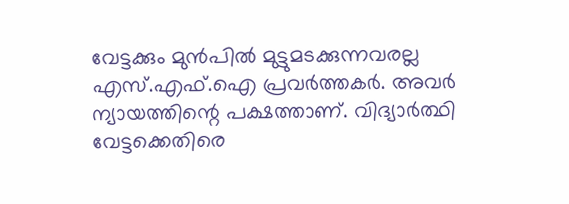വേട്ടക്കും മുൻപിൽ മുട്ടുമടക്കുന്നവരല്ല എസ്.എഫ്.ഐ പ്രവർത്തകർ. അവർ ന്യായത്തിന്റെ പക്ഷത്താണ്. വിദ്യാർത്ഥി വേട്ടക്കെതിരെ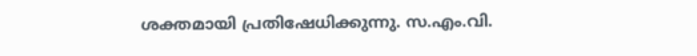ശക്തമായി പ്രതിഷേധിക്കുന്നു. സ.എം.വി.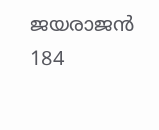ജയരാജൻ
184